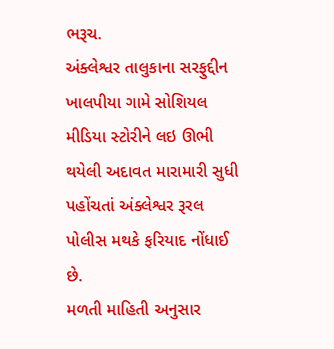ભરૂચ.
અંક્લેશ્વર તાલુકાના સરફુદ્દીન ખાલપીયા ગામે સોશિયલ મીડિયા સ્ટોરીને લઇ ઊભી થયેલી અદાવત મારામારી સુધી પહોંચતાં અંક્લેશ્વર રૂરલ પોલીસ મથકે ફરિયાદ નોંધાઈ છે.
મળતી માહિતી અનુસાર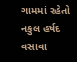ગામમાં રહેતો નકુલ હર્ષદ વસાવા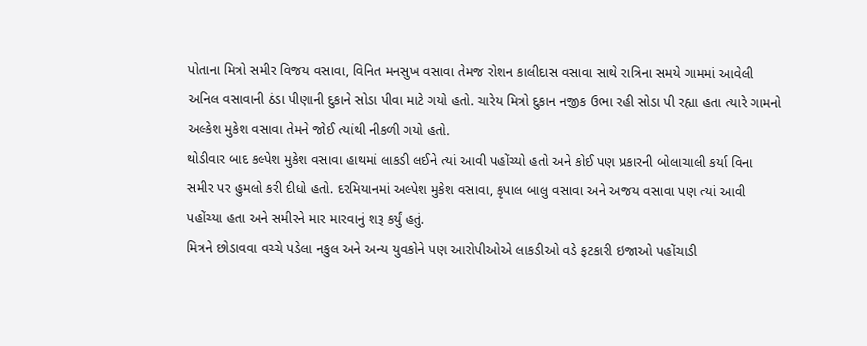પોતાના મિત્રો સમીર વિજય વસાવા, વિનિત મનસુખ વસાવા તેમજ રોશન કાલીદાસ વસાવા સાથે રાત્રિના સમયે ગામમાં આવેલી અનિલ વસાવાની ઠંડા પીણાની દુકાને સોડા પીવા માટે ગયો હતો. ચારેય મિત્રો દુકાન નજીક ઉભા રહી સોડા પી રહ્યા હતા ત્યારે ગામનો અલ્કેશ મુકેશ વસાવા તેમને જોઈ ત્યાંથી નીકળી ગયો હતો.
થોડીવાર બાદ કલ્પેશ મુકેશ વસાવા હાથમાં લાકડી લઈને ત્યાં આવી પહોંચ્યો હતો અને કોઈ પણ પ્રકારની બોલાચાલી કર્યા વિના સમીર પર હુમલો કરી દીધો હતો. દરમિયાનમાં અલ્પેશ મુકેશ વસાવા, કૃપાલ બાલુ વસાવા અને અજય વસાવા પણ ત્યાં આવી પહોંચ્યા હતા અને સમીરને માર મારવાનું શરૂ કર્યું હતું.
મિત્રને છોડાવવા વચ્ચે પડેલા નકુલ અને અન્ય યુવકોને પણ આરોપીઓએ લાકડીઓ વડે ફટકારી ઇજાઓ પહોંચાડી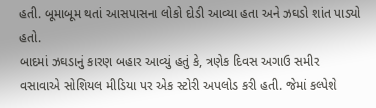હતી. બૂમાબૂમ થતાં આસપાસના લોકો દોડી આવ્યા હતા અને ઝઘડો શાંત પાડ્યો હતો.
બાદમાં ઝઘડાનું કારણ બહાર આવ્યું હતું કે, ત્રણેક દિવસ અગાઉ સમીર વસાવાએ સોશિયલ મીડિયા પર એક સ્ટોરી અપલોડ કરી હતી. જેમાં કલ્પેશે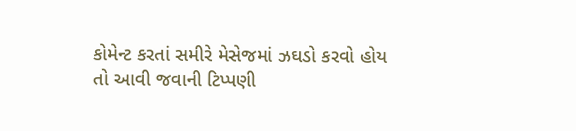કોમેન્ટ કરતાં સમીરે મેસેજમાં ઝઘડો કરવો હોય તો આવી જવાની ટિપ્પણી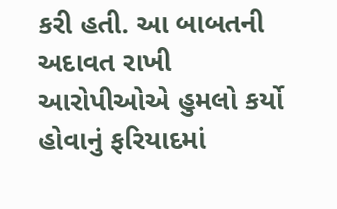કરી હતી. આ બાબતની અદાવત રાખી આરોપીઓએ હુમલો કર્યો હોવાનું ફરિયાદમાં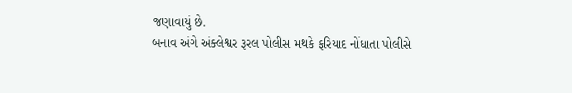જણાવાયું છે.
બનાવ અંગે અંક્લેશ્વર રૂરલ પોલીસ મથકે ફરિયાદ નોંધાતા પોલીસે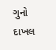ગુનો દાખલ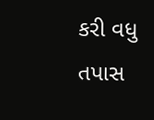કરી વધુ તપાસ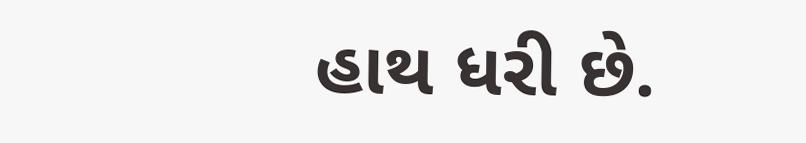હાથ ધરી છે.